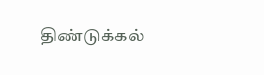திண்டுக்கல்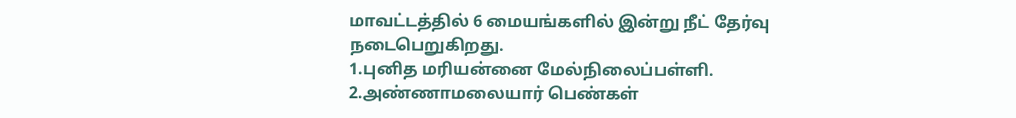மாவட்டத்தில் 6 மையங்களில் இன்று நீட் தேர்வு நடைபெறுகிறது.
1.புனித மரியன்னை மேல்நிலைப்பள்ளி. 2.அண்ணாமலையார் பெண்கள்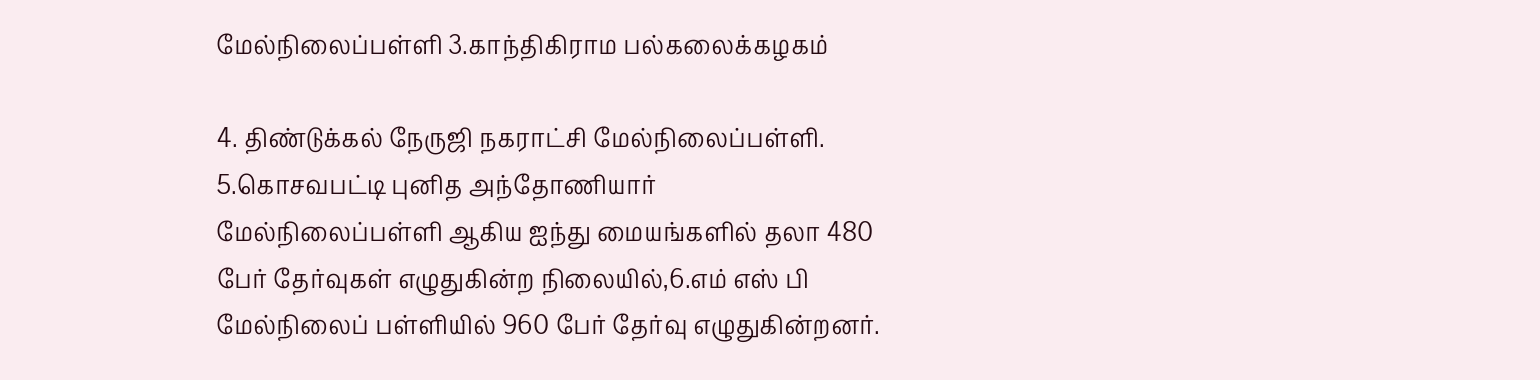மேல்நிலைப்பள்ளி 3.காந்திகிராம பல்கலைக்கழகம்

4. திண்டுக்கல் நேருஜி நகராட்சி மேல்நிலைப்பள்ளி. 5.கொசவபட்டி புனித அந்தோணியார் மேல்நிலைப்பள்ளி ஆகிய ஐந்து மையங்களில் தலா 480 பேர் தேர்வுகள் எழுதுகின்ற நிலையில்,6.எம் எஸ் பி மேல்நிலைப் பள்ளியில் 960 பேர் தேர்வு எழுதுகின்றனர்.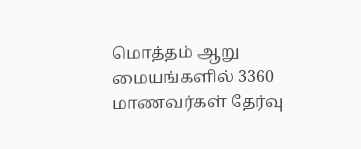மொத்தம் ஆறு மையங்களில் 3360 மாணவர்கள் தேர்வு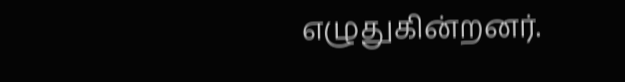எழுதுகின்றனர்.